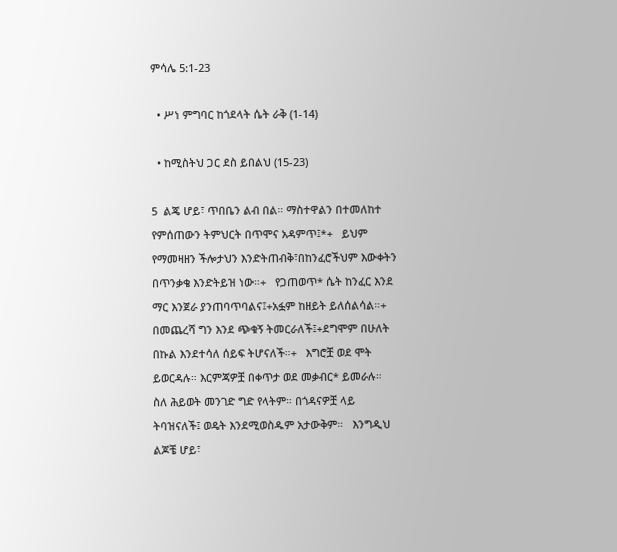ምሳሌ 5:1-23

  • ሥነ ምግባር ከጎደላት ሴት ራቅ (1-14)

  • ከሚስትህ ጋር ደስ ይበልህ (15-23)

5  ልጄ ሆይ፣ ጥበቤን ልብ በል። ማስተዋልን በተመለከተ የምሰጠውን ትምህርት በጥሞና አዳምጥ፤*+   ይህም የማመዛዘን ችሎታህን እንድትጠብቅ፣በከንፈሮችህም እውቀትን በጥንቃቄ እንድትይዝ ነው።+   የጋጠወጥ* ሴት ከንፈር እንደ ማር እንጀራ ያንጠባጥባልና፤+አፏም ከዘይት ይለሰልሳል።+   በመጨረሻ ግን እንደ ጭቁኝ ትመርራለች፤+ደግሞም በሁለት በኩል እንደተሳለ ሰይፍ ትሆናለች።+   እግሮቿ ወደ ሞት ይወርዳሉ። እርምጃዎቿ በቀጥታ ወደ መቃብር* ይመራሉ።   ስለ ሕይወት መንገድ ግድ የላትም። በጎዳናዎቿ ላይ ትባዝናለች፤ ወዴት እንደሚወስዱም አታውቅም።   እንግዲህ ልጆቼ ሆይ፣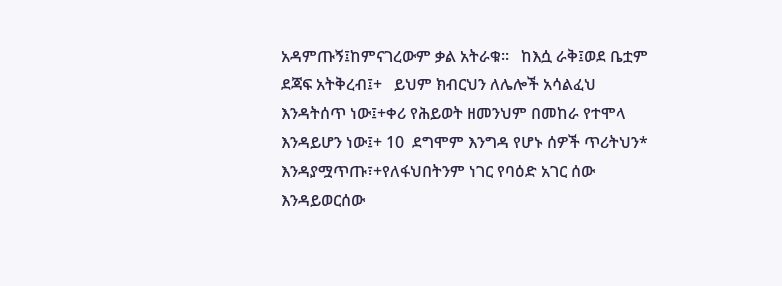አዳምጡኝ፤ከምናገረውም ቃል አትራቁ።   ከእሷ ራቅ፤ወደ ቤቷም ደጃፍ አትቅረብ፤+   ይህም ክብርህን ለሌሎች አሳልፈህ እንዳትሰጥ ነው፤+ቀሪ የሕይወት ዘመንህም በመከራ የተሞላ እንዳይሆን ነው፤+ 10  ደግሞም እንግዳ የሆኑ ሰዎች ጥሪትህን* እንዳያሟጥጡ፣+የለፋህበትንም ነገር የባዕድ አገር ሰው እንዳይወርሰው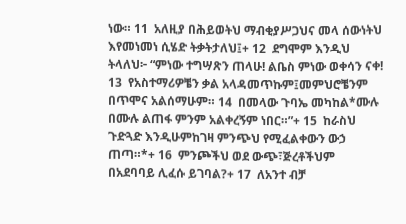ነው። 11  አለዚያ በሕይወትህ ማብቂያሥጋህና መላ ሰውነትህ እየመነመነ ሲሄድ ትቃትታለህ፤+ 12  ደግሞም እንዲህ ትላለህ፦ “ምነው ተግሣጽን ጠላሁ! ልቤስ ምነው ወቀሳን ናቀ! 13  የአስተማሪዎቼን ቃል አላዳመጥኩም፤መምህሮቼንም በጥሞና አልሰማሁም። 14  በመላው ጉባኤ መካከል*ሙሉ በሙሉ ልጠፋ ምንም አልቀረኝም ነበር።”+ 15  ከራስህ ጉድጓድ እንዲሁምከገዛ ምንጭህ የሚፈልቀውን ውኃ ጠጣ።*+ 16  ምንጮችህ ወደ ውጭ፣ጅረቶችህም በአደባባይ ሊፈሱ ይገባል?+ 17  ለአንተ ብቻ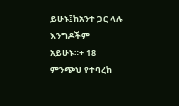ይሁኑ፤ከአንተ ጋር ላሉ እንግዶችም አይሁኑ።+ 18  ምንጭህ የተባረከ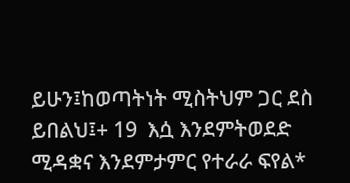ይሁን፤ከወጣትነት ሚስትህም ጋር ደስ ይበልህ፤+ 19  እሷ እንደምትወደድ ሚዳቋና እንደምታምር የተራራ ፍየል*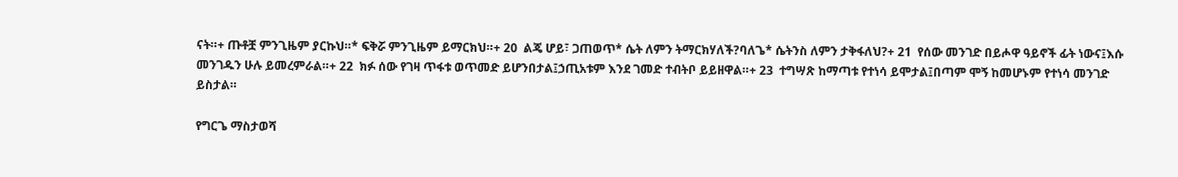ናት።+ ጡቶቿ ምንጊዜም ያርኩህ።* ፍቅሯ ምንጊዜም ይማርክህ።+ 20  ልጄ ሆይ፣ ጋጠወጥ* ሴት ለምን ትማርክሃለች?ባለጌ* ሴትንስ ለምን ታቅፋለህ?+ 21  የሰው መንገድ በይሖዋ ዓይኖች ፊት ነውና፤እሱ መንገዱን ሁሉ ይመረምራል።+ 22  ክፉ ሰው የገዛ ጥፋቱ ወጥመድ ይሆንበታል፤ኃጢአቱም እንደ ገመድ ተብትቦ ይይዘዋል።+ 23  ተግሣጽ ከማጣቱ የተነሳ ይሞታል፤በጣም ሞኝ ከመሆኑም የተነሳ መንገድ ይስታል።

የግርጌ ማስታወሻ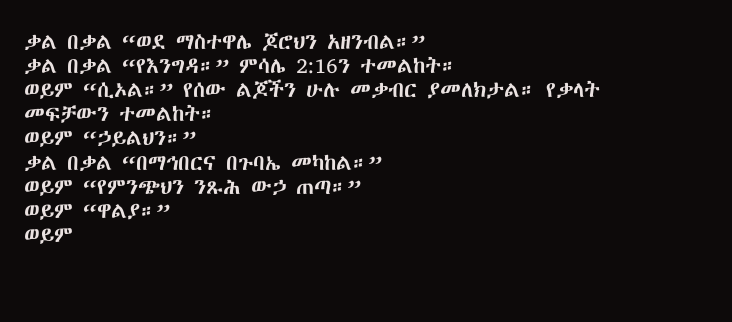ቃል በቃል “ወደ ማስተዋሌ ጆሮህን አዘንብል።”
ቃል በቃል “የእንግዳ።” ምሳሌ 2:16ን ተመልከት።
ወይም “ሲኦል።” የሰው ልጆችን ሁሉ መቃብር ያመለክታል። የቃላት መፍቻውን ተመልከት።
ወይም “ኃይልህን።”
ቃል በቃል “በማኅበርና በጉባኤ መካከል።”
ወይም “የምንጭህን ንጹሕ ውኃ ጠጣ።”
ወይም “ዋልያ።”
ወይም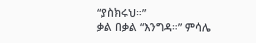“ያስክሩህ።”
ቃል በቃል “እንግዳ።” ምሳሌ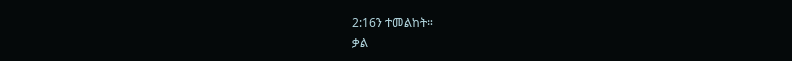2:16ን ተመልከት።
ቃል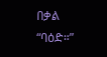በቃል “ባዕድ።”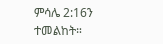ምሳሌ 2:16ን ተመልከት።